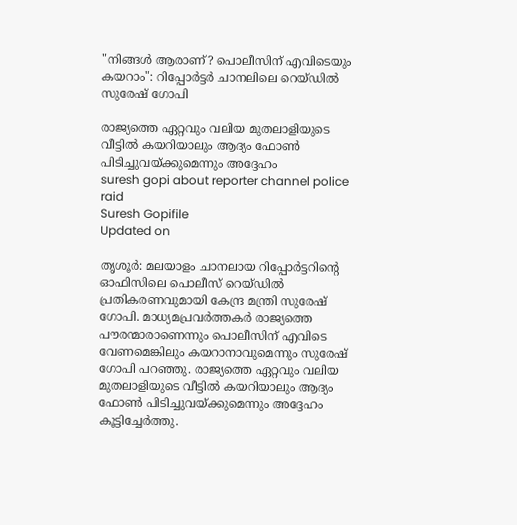"നിങ്ങൾ ആരാണ്? പൊലീസിന് എവിടെയും കയറാം": റിപ്പോർട്ടർ ചാനലിലെ റെയ്ഡിൽ സുരേഷ് ഗോപി

രാജ്യത്തെ ഏറ്റവും വലിയ മുതലാളിയുടെ വീട്ടിൽ കയറിയാലും ആദ്യം ഫോൺ പിടിച്ചുവയ്ക്കുമെന്നും അദ്ദേഹം
suresh gopi about reporter channel police raid
Suresh Gopifile
Updated on

തൃശൂർ: മലയാളം ചാനലായ റിപ്പോർട്ടറിന്‍റെ ഓഫിസിലെ പൊലീസ് റെയ്ഡിൽ പ്രതികരണവുമായി കേന്ദ്ര മന്ത്രി സുരേഷ് ഗോപി. മാധ്യമപ്രവർത്തകർ രാജ്യത്തെ പൗരന്മാരാണെന്നും പൊലീസിന് എവിടെ വേണമെങ്കിലും കയറാനാവുമെന്നും സുരേഷ് ഗോപി പറഞ്ഞു. രാജ്യത്തെ ഏറ്റവും വലിയ മുതലാളിയുടെ വീട്ടിൽ കയറിയാലും ആദ്യം ഫോൺ പിടിച്ചുവയ്ക്കുമെന്നും അദ്ദേഹം കൂട്ടിച്ചേർത്തു.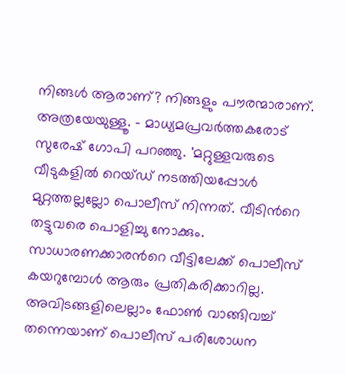നിങ്ങൾ ആരാണ്? നിങ്ങളും പൗരന്മാരാണ്. അത്രയേയുള്ളൂ. - മാധ്യമപ്രവർത്തകരോട് സുരേഷ് ഗോപി പറഞ്ഞു. 'മറ്റുള്ളവരുടെ വീടുകളിൽ റെയ്ഡ് നടത്തിയപ്പോൾ മുറ്റത്തല്ലല്ലോ പൊലീസ് നിന്നത്. വീടിന്‍റെ തട്ടുവരെ പൊളിച്ചു നോക്കും. സാധാരണക്കാരന്‍റെ വീട്ടിലേക്ക് പൊലീസ് കയറുമ്പോൾ ആരും പ്രതികരിക്കാറില്ല. അവിടങ്ങളിലെല്ലാം ഫോൺ വാങ്ങിവച്ച് തന്നെയാണ് പൊലീസ് പരിശോധന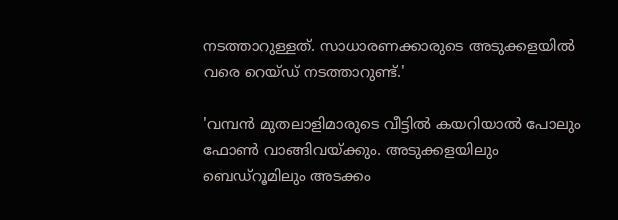നടത്താറുള്ളത്. സാധാരണക്കാരുടെ അടുക്കളയിൽ വരെ റെയ്ഡ് നടത്താറുണ്ട്.'

'വമ്പൻ മുതലാളിമാരുടെ വീട്ടിൽ കയറിയാൽ പോലും ഫോൺ വാങ്ങിവയ്ക്കും. അടുക്കളയിലും ബെഡ്റൂമിലും അടക്കം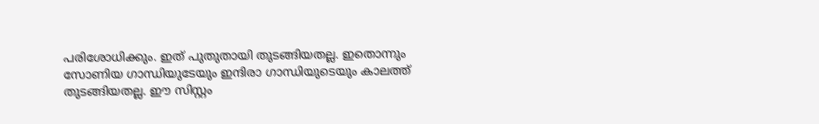പരിശോധിക്കും. ഇത് പുതുതായി തുടങ്ങിയതല്ല. ഇതൊന്നും സോണിയ ഗാന്ധിയുടേയും ഇന്ദിരാ ഗാന്ധിയുടെയും കാലത്ത് തുടങ്ങിയതല്ല. ഈ സിസ്റ്റം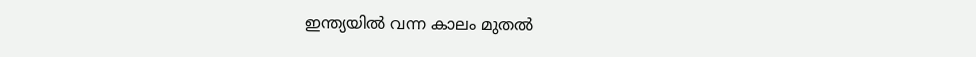ഇന്ത്യയിൽ വന്ന കാലം മുതൽ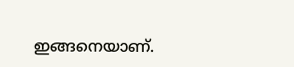ഇങ്ങനെയാണ്.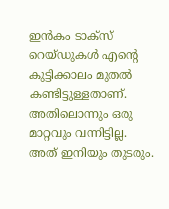ഇൻകം ടാക്സ് റെയ്ഡുകൾ എന്‍റെ കുട്ടിക്കാലം മുതൽ കണ്ടിട്ടുള്ളതാണ്. അതിലൊന്നും ഒരു മാറ്റവും വന്നിട്ടില്ല. അത് ഇനിയും തുടരും.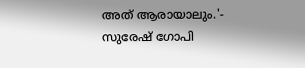അത് ആരായാലും.'- സുരേഷ് ഗോപി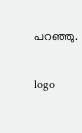പറഞ്ഞു.

logo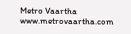Metro Vaartha
www.metrovaartha.com